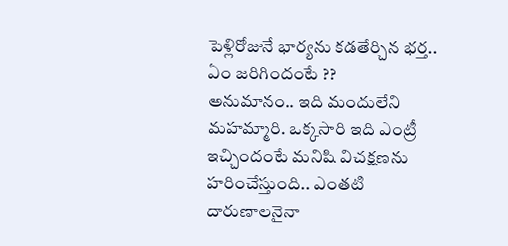పెళ్లిరోజునే భార్యను కడతేర్చిన భర్త.. ఏం జరిగిందంటే ??
అనుమానం.. ఇది మందులేని మహమ్మారి. ఒక్కసారి ఇది ఎంట్రీ ఇచ్చిందంటే మనిషి విచక్షణను హరించేస్తుంది.. ఎంతటి దారుణాలనైనా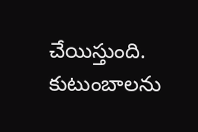చేయిస్తుంది. కుటుంబాలను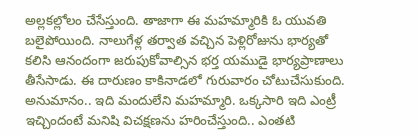అల్లకల్లోలం చేసేస్తుంది. తాజాగా ఈ మహమ్మారికి ఓ యువతి బలైపోయింది. నాలుగేళ్ల తర్వాత వచ్చిన పెళ్లిరోజును భార్యతో కలిసి ఆనందంగా జరుపుకోవాల్సిన భర్త యముడై భార్యప్రాణాలు తీసేసాడు. ఈ దారుణం కాకినాడలో గురువారం చోటుచేసుకుంది.
అనుమానం.. ఇది మందులేని మహమ్మారి. ఒక్కసారి ఇది ఎంట్రీ ఇచ్చిందంటే మనిషి విచక్షణను హరించేస్తుంది.. ఎంతటి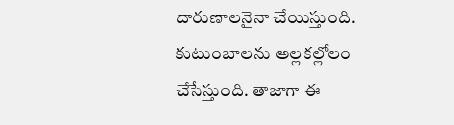దారుణాలనైనా చేయిస్తుంది. కుటుంబాలను అల్లకల్లోలం చేసేస్తుంది. తాజాగా ఈ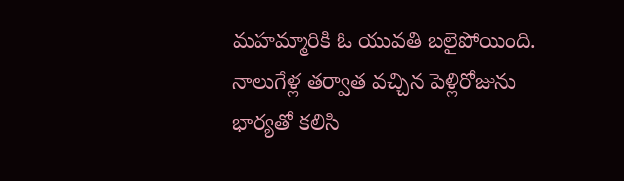మహమ్మారికి ఓ యువతి బలైపోయింది. నాలుగేళ్ల తర్వాత వచ్చిన పెళ్లిరోజును భార్యతో కలిసి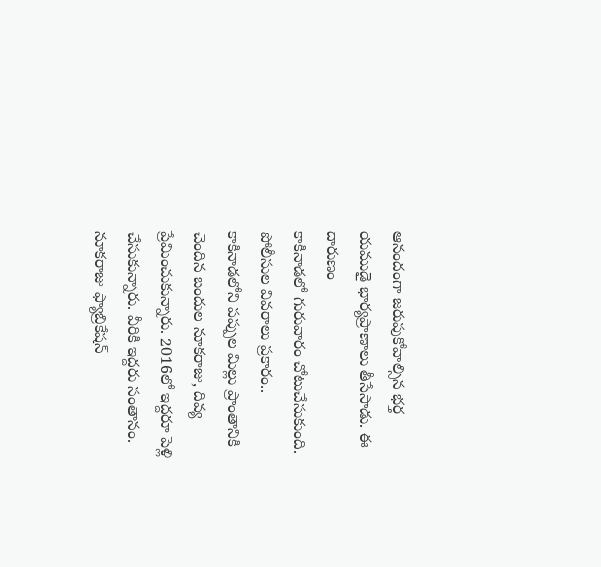ఆనందంగా జరుపుకోవాల్సిన భర్త యముడై భార్యప్రాణాలు తీసేసాడు. ఈ దారుణం
కాకినాడలో గురువారం చోటుచేసుకుంది. పోలీసుల వివరాలు ప్రకారం.. కాకినాడలోని పప్పుల మిల్లు ప్రాంతానికి చెందిన బందుల నూకరాజు, దివ్య ప్రేమించుకున్నారు. 2016లో ఇద్దరూ పెళ్లి చేసుకున్నారు. వీరికి ఇద్దరు సంతానం. నూకరాజు ఫ్యాబ్రికేషన్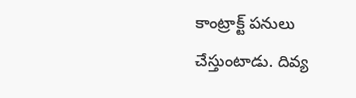కాంట్రాక్ట్ పనులు చేస్తుంటాడు. దివ్య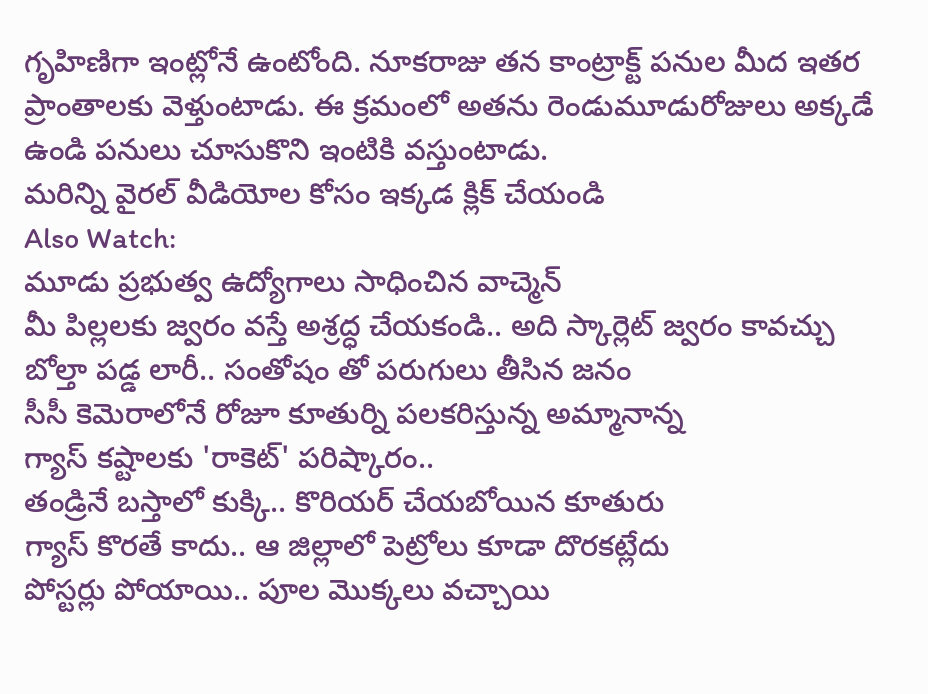గృహిణిగా ఇంట్లోనే ఉంటోంది. నూకరాజు తన కాంట్రాక్ట్ పనుల మీద ఇతర ప్రాంతాలకు వెళ్తుంటాడు. ఈ క్రమంలో అతను రెండుమూడురోజులు అక్కడే ఉండి పనులు చూసుకొని ఇంటికి వస్తుంటాడు.
మరిన్ని వైరల్ వీడియోల కోసం ఇక్కడ క్లిక్ చేయండి
Also Watch:
మూడు ప్రభుత్వ ఉద్యోగాలు సాధించిన వాచ్మెన్
మీ పిల్లలకు జ్వరం వస్తే అశ్రద్ధ చేయకండి.. అది స్కార్లెట్ జ్వరం కావచ్చు
బోల్తా పడ్డ లారీ.. సంతోషం తో పరుగులు తీసిన జనం
సీసీ కెమెరాలోనే రోజూ కూతుర్ని పలకరిస్తున్న అమ్మానాన్న
గ్యాస్ కష్టాలకు 'రాకెట్' పరిష్కారం..
తండ్రినే బస్తాలో కుక్కి.. కొరియర్ చేయబోయిన కూతురు
గ్యాస్ కొరతే కాదు.. ఆ జిల్లాలో పెట్రోలు కూడా దొరకట్లేదు
పోస్టర్లు పోయాయి.. పూల మొక్కలు వచ్చాయి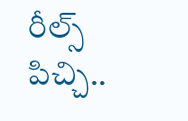రీల్స్ పిచ్చి..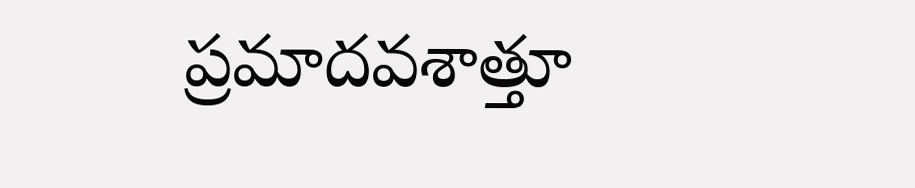ప్రమాదవశాత్తూ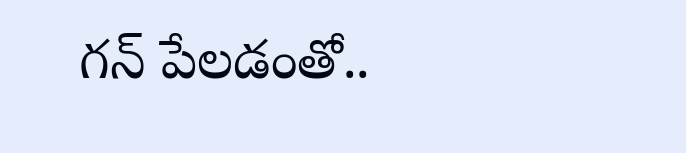గన్ పేలడంతో..